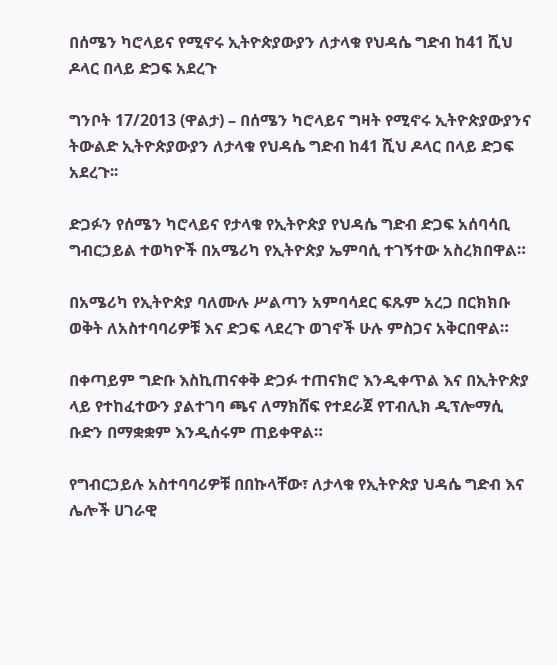በሰሜን ካሮላይና የሚኖሩ ኢትዮጵያውያን ለታላቁ የህዳሴ ግድብ ከ41 ሺህ ዶላር በላይ ድጋፍ አደረጉ

ግንቦት 17/2013 (ዋልታ) – በሰሜን ካሮላይና ግዛት የሚኖሩ ኢትዮጵያውያንና ትውልድ ኢትዮጵያውያን ለታላቁ የህዳሴ ግድብ ከ41 ሺህ ዶላር በላይ ድጋፍ አደረጉ፡፡

ድጋፉን የሰሜን ካሮላይና የታላቁ የኢትዮጵያ የህዳሴ ግድብ ድጋፍ አሰባሳቢ ግብርኃይል ተወካዮች በአሜሪካ የኢትዮጵያ ኤምባሲ ተገኝተው አስረክበዋል።

በአሜሪካ የኢትዮጵያ ባለሙሉ ሥልጣን አምባሳደር ፍጹም አረጋ በርክክቡ ወቅት ለአስተባባሪዎቹ እና ድጋፍ ላደረጉ ወገኖች ሁሉ ምስጋና አቅርበዋል።

በቀጣይም ግድቡ እስኪጠናቀቅ ድጋፉ ተጠናክሮ እንዲቀጥል እና በኢትዮጵያ ላይ የተከፈተውን ያልተገባ ጫና ለማክሸፍ የተደራጀ የፐብሊክ ዲፕሎማሲ ቡድን በማቋቋም እንዲሰሩም ጠይቀዋል።

የግብርኃይሉ አስተባባሪዎቹ በበኩላቸው፣ ለታላቁ የኢትዮጵያ ህዳሴ ግድብ እና ሌሎች ሀገራዊ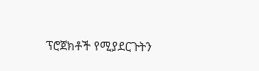ፕሮጀክቶች የሚያደርጉትን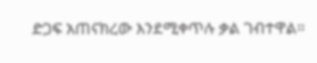ድጋፍ አጠናክረው እንደሚቀጥሉ ቃል ገብተዋል።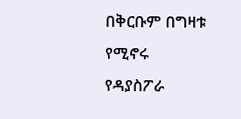በቅርቡም በግዛቱ የሚኖሩ የዳያስፖራ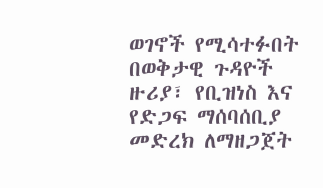ወገኖች የሚሳተፉበት በወቅታዊ ጉዳዮች ዙሪያ፣ የቢዝነስ እና የድጋፍ ማሰባሰቢያ መድረክ ለማዘጋጀት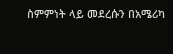ስምምነት ላይ መደረሱን በአሜሪካ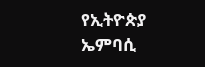የኢትዮጵያ ኤምባሲ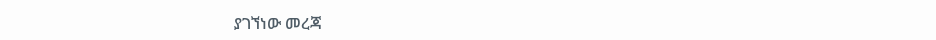ያገኘነው መረጃ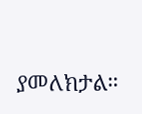ያመለክታል።